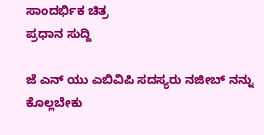ಸಾಂದರ್ಭಿಕ ಚಿತ್ರ
ಪ್ರಧಾನ ಸುದ್ದಿ

ಜೆ ಎನ್ ಯು ಎಬಿವಿಪಿ ಸದಸ್ಯರು ನಜೀಬ್ ನನ್ನು ಕೊಲ್ಲಬೇಕು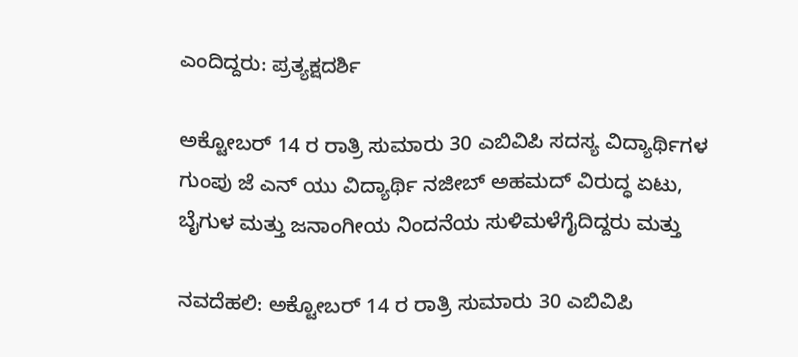ಎಂದಿದ್ದರು: ಪ್ರತ್ಯಕ್ಷದರ್ಶಿ

ಅಕ್ಟೋಬರ್ 14 ರ ರಾತ್ರಿ ಸುಮಾರು 30 ಎಬಿವಿಪಿ ಸದಸ್ಯ ವಿದ್ಯಾರ್ಥಿಗಳ ಗುಂಪು ಜೆ ಎನ್ ಯು ವಿದ್ಯಾರ್ಥಿ ನಜೀಬ್ ಅಹಮದ್ ವಿರುದ್ಧ ಏಟು, ಬೈಗುಳ ಮತ್ತು ಜನಾಂಗೀಯ ನಿಂದನೆಯ ಸುಳಿಮಳೆಗೈದಿದ್ದರು ಮತ್ತು

ನವದೆಹಲಿ: ಅಕ್ಟೋಬರ್ 14 ರ ರಾತ್ರಿ ಸುಮಾರು 30 ಎಬಿವಿಪಿ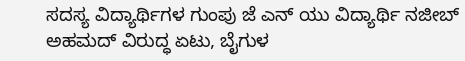ಸದಸ್ಯ ವಿದ್ಯಾರ್ಥಿಗಳ ಗುಂಪು ಜೆ ಎನ್ ಯು ವಿದ್ಯಾರ್ಥಿ ನಜೀಬ್ ಅಹಮದ್ ವಿರುದ್ಧ ಏಟು, ಬೈಗುಳ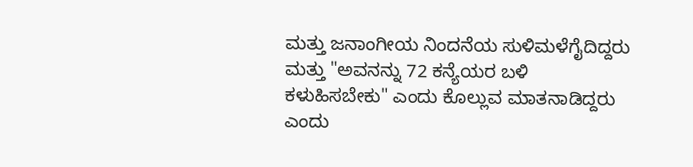ಮತ್ತು ಜನಾಂಗೀಯ ನಿಂದನೆಯ ಸುಳಿಮಳೆಗೈದಿದ್ದರು ಮತ್ತು "ಅವನನ್ನು 72 ಕನ್ಯೆಯರ ಬಳಿ ಕಳುಹಿಸಬೇಕು" ಎಂದು ಕೊಲ್ಲುವ ಮಾತನಾಡಿದ್ದರು ಎಂದು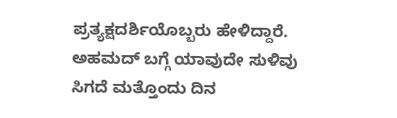ಪ್ರತ್ಯಕ್ಷದರ್ಶಿಯೊಬ್ಬರು ಹೇಳಿದ್ದಾರೆ.
ಅಹಮದ್ ಬಗ್ಗೆ ಯಾವುದೇ ಸುಳಿವು ಸಿಗದೆ ಮತ್ತೊಂದು ದಿನ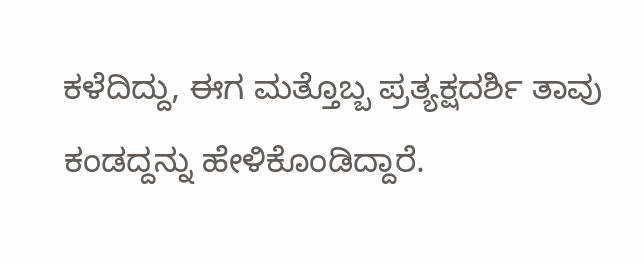ಕಳೆದಿದ್ದು, ಈಗ ಮತ್ತೊಬ್ಬ ಪ್ರತ್ಯಕ್ಷದರ್ಶಿ ತಾವು ಕಂಡದ್ದನ್ನು ಹೇಳಿಕೊಂಡಿದ್ದಾರೆ.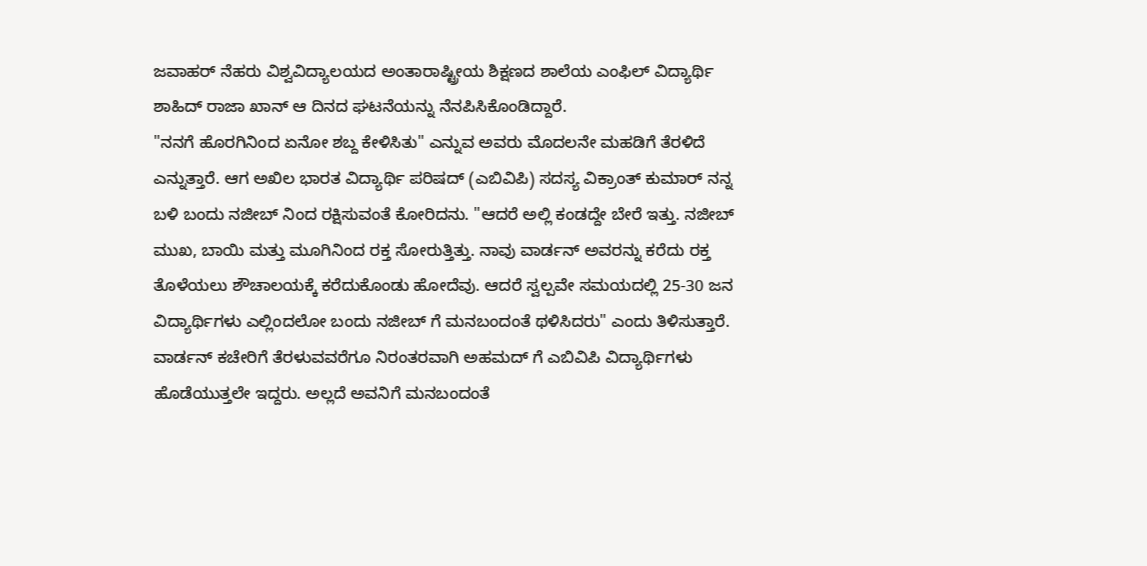ಜವಾಹರ್ ನೆಹರು ವಿಶ್ವವಿದ್ಯಾಲಯದ ಅಂತಾರಾಷ್ಟ್ರೀಯ ಶಿಕ್ಷಣದ ಶಾಲೆಯ ಎಂಫಿಲ್ ವಿದ್ಯಾರ್ಥಿ ಶಾಹಿದ್ ರಾಜಾ ಖಾನ್ ಆ ದಿನದ ಘಟನೆಯನ್ನು ನೆನಪಿಸಿಕೊಂಡಿದ್ದಾರೆ.
"ನನಗೆ ಹೊರಗಿನಿಂದ ಏನೋ ಶಬ್ದ ಕೇಳಿಸಿತು" ಎನ್ನುವ ಅವರು ಮೊದಲನೇ ಮಹಡಿಗೆ ತೆರಳಿದೆ ಎನ್ನುತ್ತಾರೆ. ಆಗ ಅಖಿಲ ಭಾರತ ವಿದ್ಯಾರ್ಥಿ ಪರಿಷದ್ (ಎಬಿವಿಪಿ) ಸದಸ್ಯ ವಿಕ್ರಾಂತ್ ಕುಮಾರ್ ನನ್ನ ಬಳಿ ಬಂದು ನಜೀಬ್ ನಿಂದ ರಕ್ಷಿಸುವಂತೆ ಕೋರಿದನು. "ಆದರೆ ಅಲ್ಲಿ ಕಂಡದ್ದೇ ಬೇರೆ ಇತ್ತು. ನಜೀಬ್ ಮುಖ, ಬಾಯಿ ಮತ್ತು ಮೂಗಿನಿಂದ ರಕ್ತ ಸೋರುತ್ತಿತ್ತು. ನಾವು ವಾರ್ಡನ್ ಅವರನ್ನು ಕರೆದು ರಕ್ತ ತೊಳೆಯಲು ಶೌಚಾಲಯಕ್ಕೆ ಕರೆದುಕೊಂಡು ಹೋದೆವು. ಆದರೆ ಸ್ವಲ್ಪವೇ ಸಮಯದಲ್ಲಿ 25-30 ಜನ ವಿದ್ಯಾರ್ಥಿಗಳು ಎಲ್ಲಿಂದಲೋ ಬಂದು ನಜೀಬ್ ಗೆ ಮನಬಂದಂತೆ ಥಳಿಸಿದರು" ಎಂದು ತಿಳಿಸುತ್ತಾರೆ.
ವಾರ್ಡನ್ ಕಚೇರಿಗೆ ತೆರಳುವವರೆಗೂ ನಿರಂತರವಾಗಿ ಅಹಮದ್ ಗೆ ಎಬಿವಿಪಿ ವಿದ್ಯಾರ್ಥಿಗಳು ಹೊಡೆಯುತ್ತಲೇ ಇದ್ದರು. ಅಲ್ಲದೆ ಅವನಿಗೆ ಮನಬಂದಂತೆ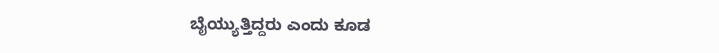ಬೈಯ್ಯುತ್ತಿದ್ದರು ಎಂದು ಕೂಡ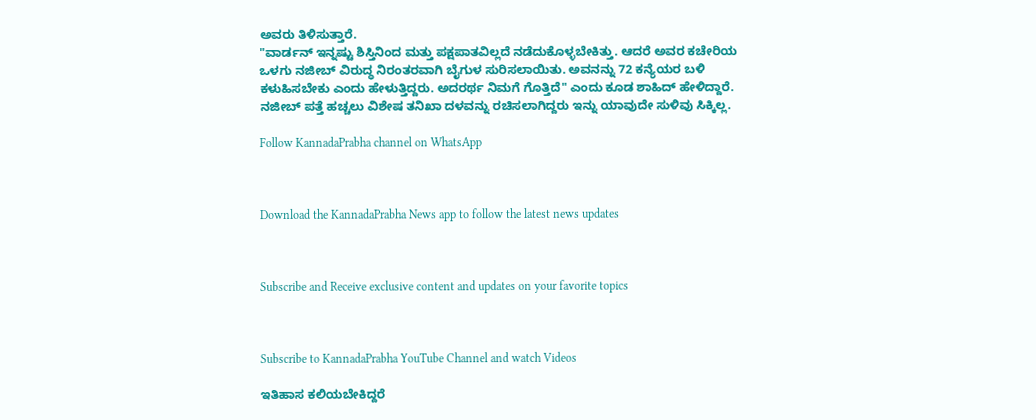ಅವರು ತಿಳಿಸುತ್ತಾರೆ.
"ವಾರ್ಡನ್ ಇನ್ನಷ್ಟು ಶಿಸ್ತಿನಿಂದ ಮತ್ತು ಪಕ್ಷಪಾತವಿಲ್ಲದೆ ನಡೆದುಕೊಳ್ಳಬೇಕಿತ್ತು. ಆದರೆ ಅವರ ಕಚೇರಿಯ ಒಳಗು ನಜೀಬ್ ವಿರುದ್ಧ ನಿರಂತರವಾಗಿ ಬೈಗುಳ ಸುರಿಸಲಾಯಿತು. ಅವನನ್ನು 72 ಕನ್ಯೆಯರ ಬಳಿ ಕಳುಹಿಸಬೇಕು ಎಂದು ಹೇಳುತ್ತಿದ್ದರು. ಅದರರ್ಥ ನಿಮಗೆ ಗೊತ್ತಿದೆ" ಎಂದು ಕೂಡ ಶಾಹಿದ್ ಹೇಳಿದ್ದಾರೆ.
ನಜೀಬ್ ಪತ್ತೆ ಹಚ್ಚಲು ವಿಶೇಷ ತನಿಖಾ ದಳವನ್ನು ರಚಿಸಲಾಗಿದ್ದರು ಇನ್ನು ಯಾವುದೇ ಸುಳಿವು ಸಿಕ್ಕಿಲ್ಲ.

Follow KannadaPrabha channel on WhatsApp



Download the KannadaPrabha News app to follow the latest news updates



Subscribe and Receive exclusive content and updates on your favorite topics



Subscribe to KannadaPrabha YouTube Channel and watch Videos

ಇತಿಹಾಸ ಕಲಿಯಬೇಕಿದ್ದರೆ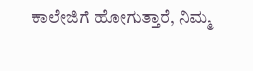ಕಾಲೇಜಿಗೆ ಹೋಗುತ್ತಾರೆ, ನಿಮ್ಮ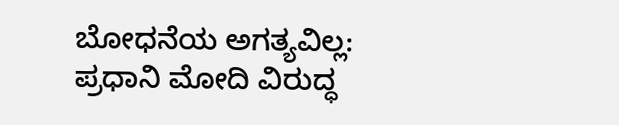ಬೋಧನೆಯ ಅಗತ್ಯವಿಲ್ಲ: ಪ್ರಧಾನಿ ಮೋದಿ ವಿರುದ್ಧ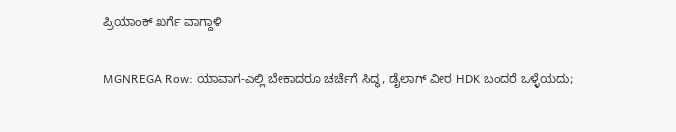ಪ್ರಿಯಾಂಕ್ ಖರ್ಗೆ ವಾಗ್ದಾಳಿ

MGNREGA Row: ಯಾವಾಗ-ಎಲ್ಲಿ ಬೇಕಾದರೂ ಚರ್ಚೆಗೆ ಸಿದ್ಧ, ಡೈಲಾಗ್‌ ವೀರ HDK ಬಂದರೆ ಒಳ್ಳೆಯದು;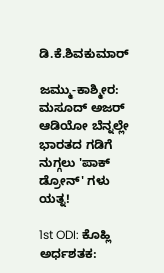ಡಿ.ಕೆ.ಶಿವಕುಮಾರ್

ಜಮ್ಮು-ಕಾಶ್ಮೀರ: ಮಸೂದ್ ಅಜರ್ ಆಡಿಯೋ ಬೆನ್ನಲ್ಲೇ ಭಾರತದ ಗಡಿಗೆ ನುಗ್ಗಲು 'ಪಾಕ್ ಡ್ರೋನ್' ಗಳು ಯತ್ನ!

1st ODI: ಕೊಹ್ಲಿ ಅರ್ಧಶತಕ: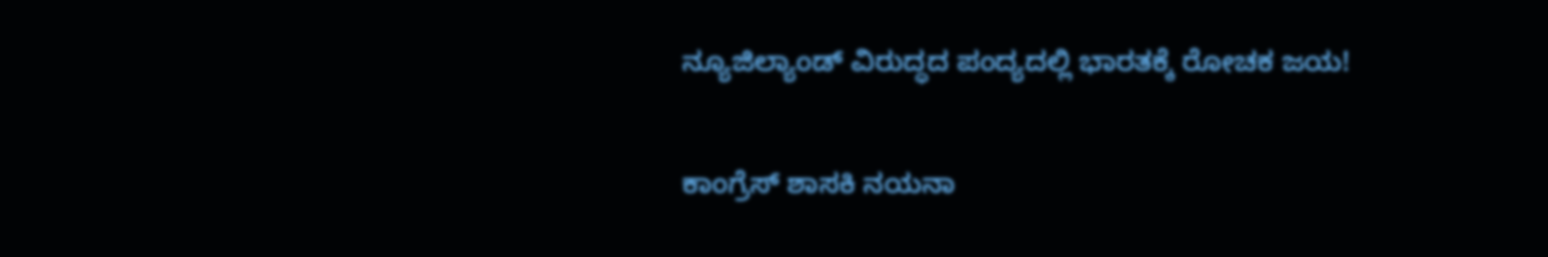ನ್ಯೂಜಿಲ್ಯಾಂಡ್ ವಿರುದ್ಧದ ಪಂದ್ಯದಲ್ಲಿ ಭಾರತಕ್ಕೆ ರೋಚಕ ಜಯ!

ಕಾಂಗ್ರೆಸ್ ಶಾಸಕಿ ನಯನಾ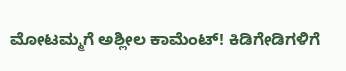ಮೋಟಮ್ಮಗೆ ಅಶ್ಲೀಲ ಕಾಮೆಂಟ್! ಕಿಡಿಗೇಡಿಗಳಿಗೆ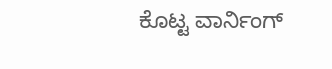ಕೊಟ್ಟ ವಾರ್ನಿಂಗ್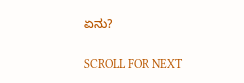ಏನು?

SCROLL FOR NEXT